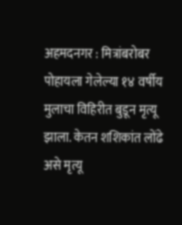अहमदनगर : मित्रांबरोबर पोहायला गेलेल्या १४ वर्षीय मुलाचा विहिरीत बुडून मृत्यू झाला. केतन शशिकांत लोंढे असे मृत्यू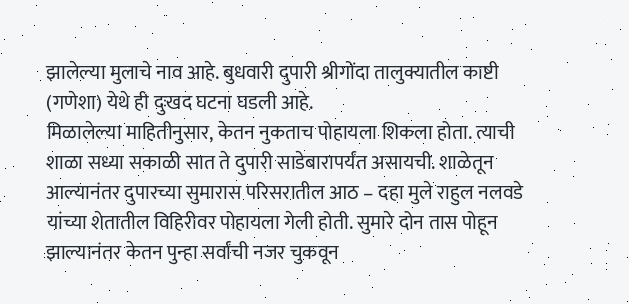झालेल्या मुलाचे नाव आहे. बुधवारी दुपारी श्रीगोंदा तालुक्यातील काष्टी (गणेशा) येथे ही दुःखद घटना घडली आहे.
मिळालेल्या माहितीनुसार, केतन नुकताच पोहायला शिकला होता. त्याची शाळा सध्या सकाळी सात ते दुपारी साडेबारापर्यंत असायची. शाळेतून आल्यानंतर दुपारच्या सुमारास परिसरातील आठ – दहा मुले राहुल नलवडे यांच्या शेतातील विहिरीवर पोहायला गेली होती. सुमारे दोन तास पोहून झाल्यानंतर केतन पुन्हा सर्वांची नजर चुकवून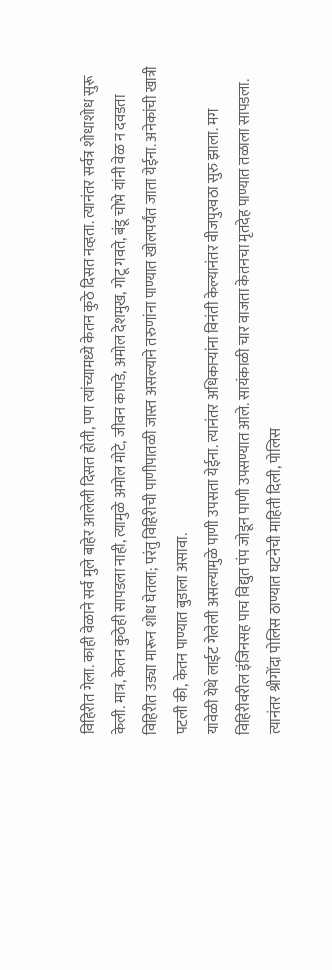विहिरीत गेला. काही वेळाने सर्व मुले बाहेर आलेली दिसत होती, पण त्यांच्यामध्ये केतन कुठे दिसत नव्हता. त्यानंतर सर्वत्र शोधाशोध सुरू केली. मात्र, केतन कुठेही सापडला नाही, त्यामुळे अमोल मोटे, जीवन कापडे, अमोल देशमुख, गोटू गवते, बंडू चोभे यांनी वेळ न दवडता विहिरीत उड्या मारून शोध घेतला; परंतु विहिरीची पाणीपातळी जास्त असल्याने तरुणांना पाण्यात खोलपर्यंत जाता येईना. अनेकांची खात्री पटली की, केतन पाण्यात बुडाला असावा.
यावेळी येथे लाईट गेलेली असल्यामुळे पाणी उपसता येईना. त्यानंतर अधिकाऱ्यांना विनंती केल्यानंतर वीजपुरवठा सुरु झाला. मग विहिरीवरील इंजिनसह पाच विद्युत पंप जोडून पाणी उपसण्यात आले. सायंकाळी चार वाजता केतनचा मृतदेह पाण्यात तळाला सापडला. त्यानंतर श्रीगोंदा पोलिस ठाण्यात घटनेची माहिती दिली, पोलिस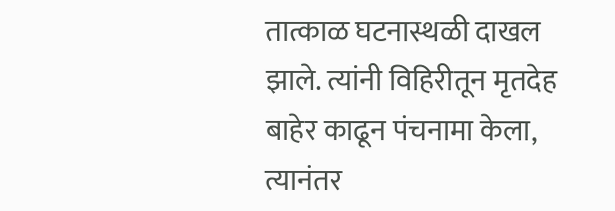तात्काळ घटनास्थळी दाखल झाले. त्यांनी विहिरीतून मृतदेह बाहेर काढून पंचनामा केला, त्यानंतर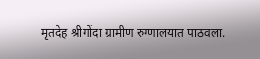मृतदेह श्रीगोंदा ग्रामीण रुग्णालयात पाठवला.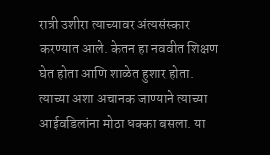रात्री उशीरा त्याच्यावर अंत्यसंस्कार करण्यात आले. केतन हा नववीत शिक्षण घेत होता आणि शाळेत हुशार होता. त्याच्या अशा अचानक जाण्याने त्याच्या आईवडिलांना मोठा धक्का बसला. या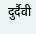दुर्दैवी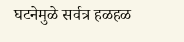घटनेमुळे सर्वत्र हळहळ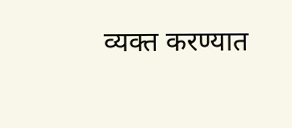व्यक्त करण्यात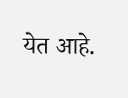येत आहे.